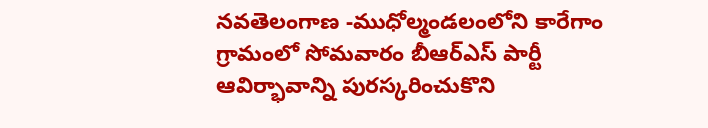నవతెలంగాణ -ముధోల్మండలంలోని కారేగాం గ్రామంలో సోమవారం బీఆర్ఎస్ పార్టీ ఆవిర్భావాన్ని పురస్కరించుకొని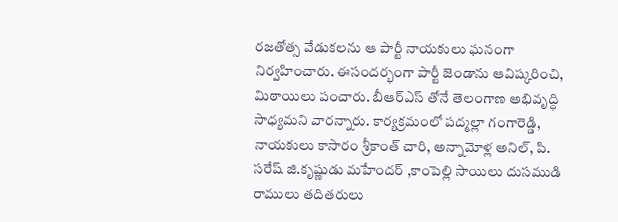రజతోత్స వేడుకలను ఆ పార్టీ నాయకులు ఘనంగా నిర్వహించారు. ఈసందర్భంగా పార్టీ జెండాను ఆవిష్కరించి, మిఠాయిలు పంచారు. బీఆర్ఎస్ తోనే తెలంగాణ అభివృద్ధి సాధ్యమని వారన్నారు. కార్యక్రమంలో పద్మల్లా గంగారెడ్డి, నాయకులు కాసారం శ్రీకాంత్ చారి, అన్నామోళ్ల అనిల్, పి. సరేష్ జి.కృష్ణుడు మహేందర్ ,కాంపెల్లి సాయిలు దుసముడి రాములు తదితరులు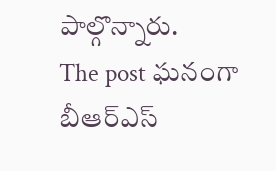పాల్గొన్నారు.
The post ఘనంగా బీఆర్ఎస్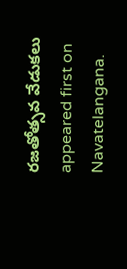రజతోత్సవ వేడుకలు appeared first on Navatelangana.